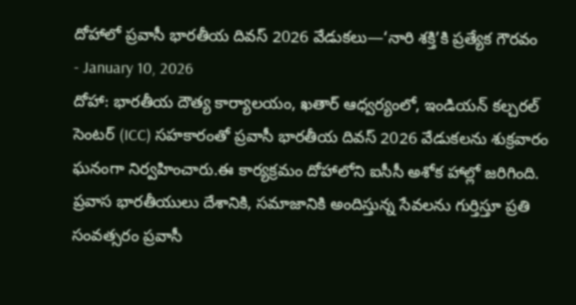దోహాలో ప్రవాసీ భారతీయ దివస్ 2026 వేడుకలు—‘నారి శక్తి’కి ప్రత్యేక గౌరవం
- January 10, 2026
దోహా: భారతీయ దౌత్య కార్యాలయం, ఖతార్ ఆధ్వర్యంలో, ఇండియన్ కల్చరల్ సెంటర్ (ICC) సహకారంతో ప్రవాసీ భారతీయ దివస్ 2026 వేడుకలను శుక్రవారం ఘనంగా నిర్వహించారు.ఈ కార్యక్రమం దోహాలోని ఐసీసీ అశోక హాల్లో జరిగింది.
ప్రవాస భారతీయులు దేశానికి, సమాజానికి అందిస్తున్న సేవలను గుర్తిస్తూ ప్రతి సంవత్సరం ప్రవాసీ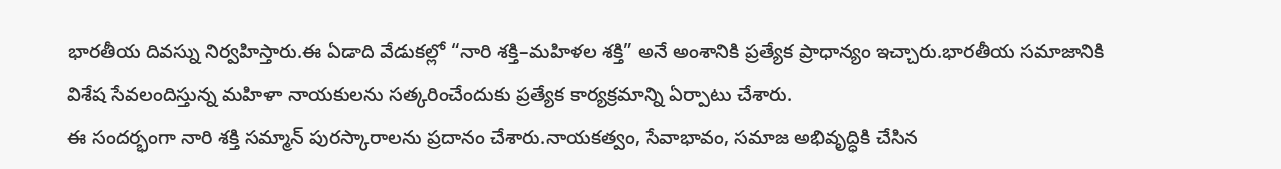భారతీయ దివస్ను నిర్వహిస్తారు.ఈ ఏడాది వేడుకల్లో “నారి శక్తి–మహిళల శక్తి” అనే అంశానికి ప్రత్యేక ప్రాధాన్యం ఇచ్చారు.భారతీయ సమాజానికి విశేష సేవలందిస్తున్న మహిళా నాయకులను సత్కరించేందుకు ప్రత్యేక కార్యక్రమాన్ని ఏర్పాటు చేశారు.
ఈ సందర్భంగా నారి శక్తి సమ్మాన్ పురస్కారాలను ప్రదానం చేశారు.నాయకత్వం, సేవాభావం, సమాజ అభివృద్ధికి చేసిన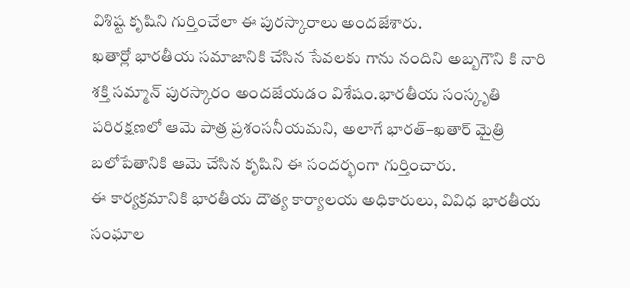విశిష్ట కృషిని గుర్తించేలా ఈ పురస్కారాలు అందజేశారు.
ఖతార్లో భారతీయ సమాజానికి చేసిన సేవలకు గాను నందిని అబ్బగౌని కి నారి శక్తి సమ్మాన్ పురస్కారం అందజేయడం విశేషం.భారతీయ సంస్కృతి పరిరక్షణలో ఆమె పాత్ర ప్రశంసనీయమని, అలాగే భారత్–ఖతార్ మైత్రి బలోపేతానికి ఆమె చేసిన కృషిని ఈ సందర్భంగా గుర్తించారు.
ఈ కార్యక్రమానికి భారతీయ దౌత్య కార్యాలయ అధికారులు, వివిధ భారతీయ సంఘాల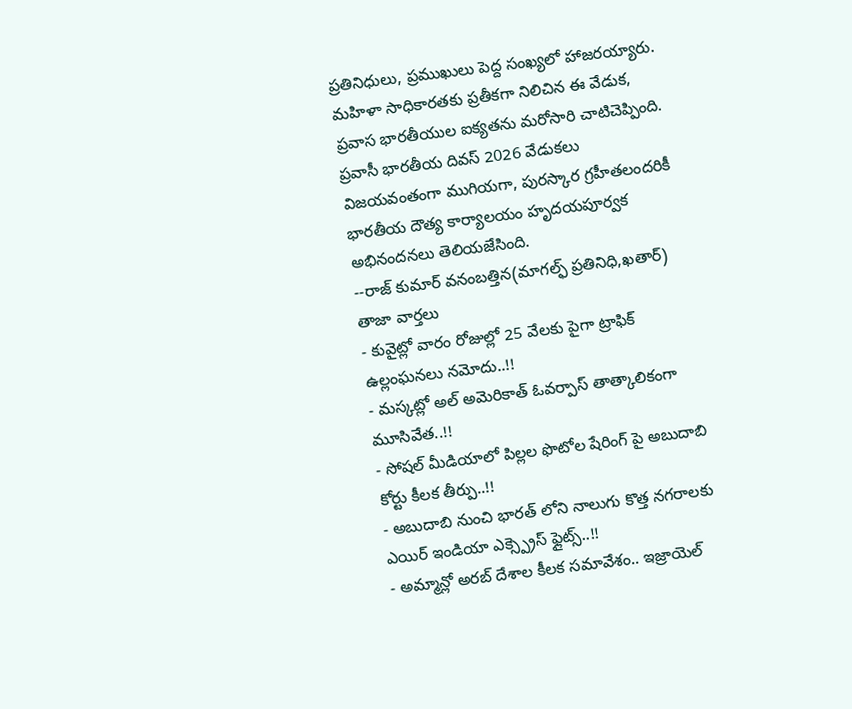ప్రతినిధులు, ప్రముఖులు పెద్ద సంఖ్యలో హాజరయ్యారు. మహిళా సాధికారతకు ప్రతీకగా నిలిచిన ఈ వేడుక, ప్రవాస భారతీయుల ఐక్యతను మరోసారి చాటిచెప్పింది.
ప్రవాసీ భారతీయ దివస్ 2026 వేడుకలు విజయవంతంగా ముగియగా, పురస్కార గ్రహీతలందరికీ భారతీయ దౌత్య కార్యాలయం హృదయపూర్వక అభినందనలు తెలియజేసింది.
--రాజ్ కుమార్ వనంబత్తిన(మాగల్ఫ్ ప్రతినిధి,ఖతార్)
తాజా వార్తలు
- కువైట్లో వారం రోజుల్లో 25 వేలకు పైగా ట్రాఫిక్ ఉల్లంఘనలు నమోదు..!!
- మస్కట్లో అల్ అమెరికాత్ ఓవర్పాస్ తాత్కాలికంగా మూసివేత..!!
- సోషల్ మీడియాలో పిల్లల ఫొటోల షేరింగ్ పై అబుదాబి కోర్టు కీలక తీర్పు..!!
- అబుదాబి నుంచి భారత్ లోని నాలుగు కొత్త నగరాలకు ఎయిర్ ఇండియా ఎక్స్ప్రెస్ ఫ్లైట్స్..!!
- అమ్మాన్లో అరబ్ దేశాల కీలక సమావేశం.. ఇజ్రాయెల్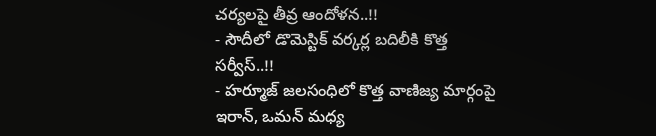చర్యలపై తీవ్ర ఆందోళన..!!
- సౌదీలో డొమెస్టిక్ వర్కర్ల బదిలీకి కొత్త సర్వీస్..!!
- హర్మూజ్ జలసంధిలో కొత్త వాణిజ్య మార్గంపై ఇరాన్, ఒమన్ మధ్య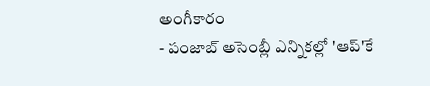అంగీకారం
- పంజాబ్ అసెంబ్లీ ఎన్నికల్లో 'ఆప్'కే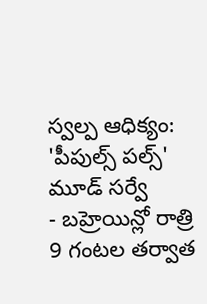స్వల్ప ఆధిక్యం: 'పీపుల్స్ పల్స్' మూడ్ సర్వే
- బహ్రెయిన్లో రాత్రి 9 గంటల తర్వాత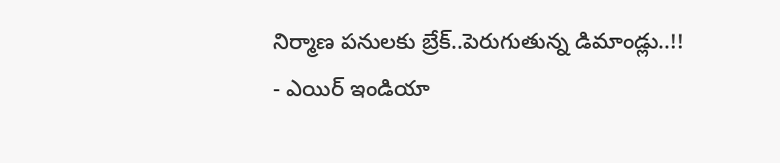నిర్మాణ పనులకు బ్రేక్..పెరుగుతున్న డిమాండ్లు..!!
- ఎయిర్ ఇండియా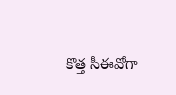కొత్త సీఈవోగా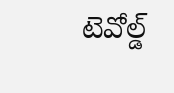టెవోల్డ్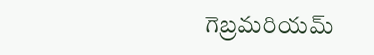గెబ్రమరియమ్